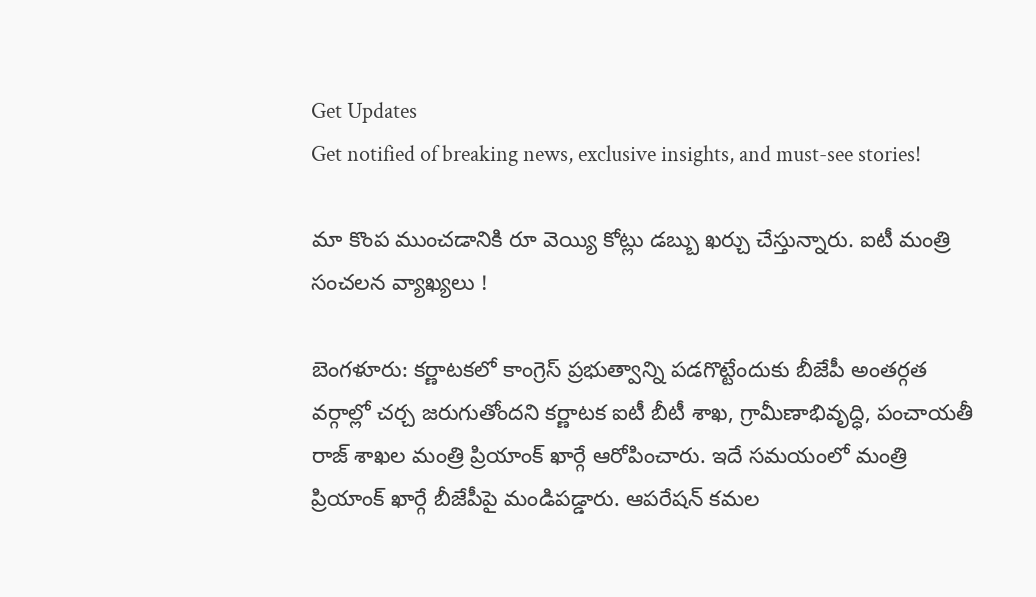Get Updates
Get notified of breaking news, exclusive insights, and must-see stories!

మా కొంప ముంచడానికి రూ వెయ్యి కోట్లు డబ్బు ఖర్చు చేస్తున్నారు. ఐటీ మంత్రి సంచలన వ్యాఖ్యలు !

బెంగళూరు: కర్ణాటకలో కాంగ్రెస్ ప్రభుత్వాన్ని పడగొట్టేందుకు బీజేపీ అంతర్గత వర్గాల్లో చర్చ జరుగుతోందని కర్ణాటక ఐటీ బీటీ శాఖ, గ్రామీణాభివృద్ధి, పంచాయతీ రాజ్ శాఖల మంత్రి ప్రియాంక్ ఖార్గే ఆరోపించారు. ఇదే సమయంలో మంత్రి ప్రియాంక్ ఖార్గే బీజేపీపై మండిపడ్డారు. ఆపరేషన్ కమల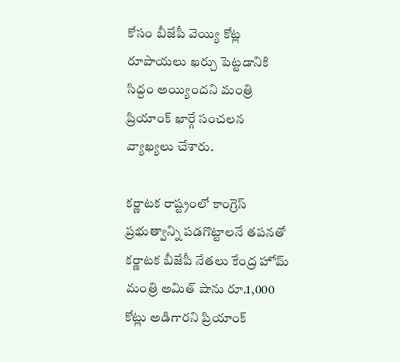కోసం బీజేపీ వెయ్యి కోట్ల రూపాయలు ఖర్చు పెట్టడానికి సిద్దం అయ్యిందని మంత్రి ప్రియాంక్ ఖార్గే సంచలన వ్యాఖ్యలు చేశారు.

కర్ణాటక రాష్ట్రంలో కాంగ్రెస్ ప్రభుత్వాన్ని పడగొట్టాలనే తపనతో కర్ణాటక బీజేపీ నేతలు కేంద్ర హోమ్ మంత్రి అమిత్ షాను రూ.1,000 కోట్లు అడిగారని ప్రియాంక్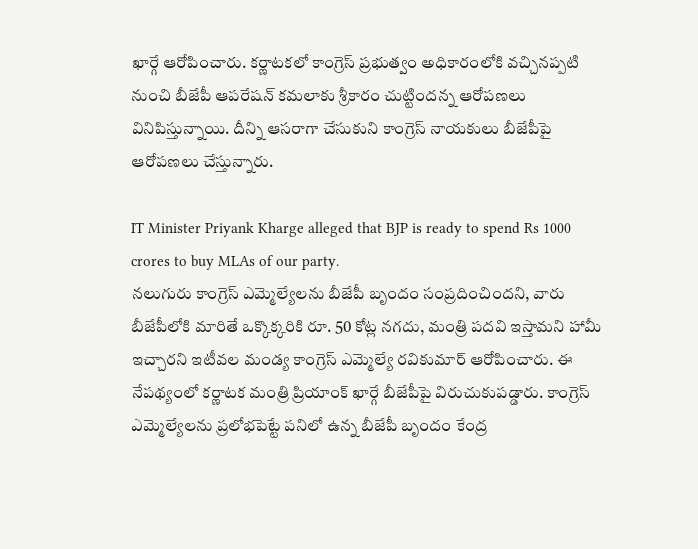ఖార్గే ఆరోపించారు. కర్ణాటకలో కాంగ్రెస్ ప్రభుత్వం అధికారంలోకి వచ్చినప్పటి నుంచి బీజేపీ ఆపరేషన్ కమలాకు శ్రీకారం చుట్టిందన్న ఆరోపణలు వినిపిస్తున్నాయి. దీన్ని ఆసరాగా చేసుకుని కాంగ్రెస్ నాయకులు బీజేపీపై ఆరోపణలు చేస్తున్నారు.

IT Minister Priyank Kharge alleged that BJP is ready to spend Rs 1000 crores to buy MLAs of our party.
నలుగురు కాంగ్రెస్ ఎమ్మెల్యేలను బీజేపీ బృందం సంప్రదించిందని, వారు బీజేపీలోకి మారితే ఒక్కొక్కరికి రూ. 50 కోట్ల నగదు, మంత్రి పదవి ఇస్తామని హామీ ఇచ్చారని ఇటీవల మండ్య కాంగ్రెస్ ఎమ్మెల్యే రవికుమార్ ఆరోపించారు. ఈ నేపథ్యంలో కర్ణాటక మంత్రి ప్రియాంక్ ఖార్గే బీజేపీపై విరుచుకుపడ్డారు. కాంగ్రెస్ ఎమ్మెల్యేలను ప్రలోభపెట్టే పనిలో ఉన్న బీజేపీ బృందం కేంద్ర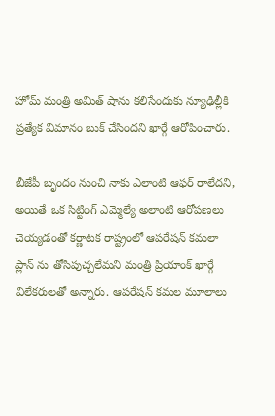హోమ్ మంత్రి అమిత్ షాను కలిసేందుకు న్యూఢిల్లీకి ప్రత్యేక విమానం బుక్ చేసిందని ఖార్గే ఆరోపించారు.

బీజేపీ బృందం నుంచి నాకు ఎలాంటి ఆఫర్ రాలేదని, అయితే ఒక సిట్టింగ్ ఎమ్మెల్యే అలాంటి ఆరోపణలు చెయ్యడంతో కర్ణాటక రాష్ట్రంలో ఆపరేషన్ కమలా ప్లాన్ ను తోసిపుచ్చలేమని మంత్రి ప్రియాంక్ ఖార్గే విలేకరులతో అన్నారు. ఆపరేషన్ కమల మూలాలు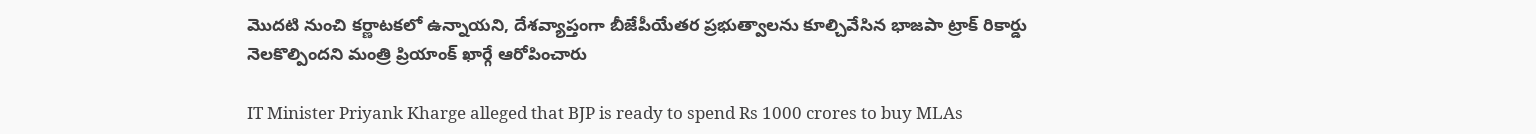మొదటి నుంచి కర్ణాటకలో ఉన్నాయని, దేశవ్యాప్తంగా బీజేపీయేతర ప్రభుత్వాలను కూల్చివేసిన భాజపా ట్రాక్ రికార్డు నెలకొల్పిందని మంత్రి ప్రియాంక్ ఖార్గే ఆరోపించారు

IT Minister Priyank Kharge alleged that BJP is ready to spend Rs 1000 crores to buy MLAs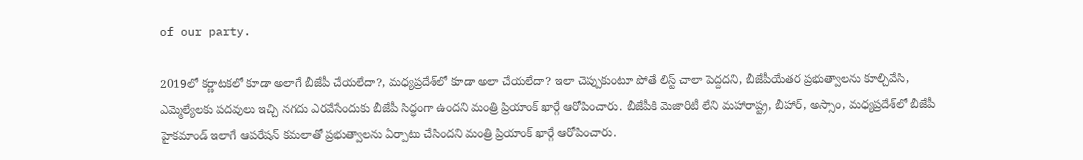of our party.

2019లో కర్ణాటకలో కూడా అలాగే బీజేపీ చేయలేదా?, మధ్యప్రదేశ్‌లో కూడా అలా చేయలేదా? ఇలా చెప్పుకుంటూ పోతే లిస్ట్ చాలా పెద్దదని, బీజేపీయేతర ప్రభుత్వాలను కూల్చివేసి, ఎమ్మెల్యేలకు పదవులు ఇచ్చి నగదు ఎరవేసేందుకు బీజేపీ సిద్ధంగా ఉందని మంత్రి ప్రియాంక్ ఖార్గే ఆరోపించారు. బీజేపీకి మెజారిటీ లేని మహారాష్ట్ర, బీహార్, అస్సాం, మధ్యప్రదేశ్‌లో బీజేపీ హైకమాండ్ ఇలాగే ఆపరేషన్ కమలాతో ప్రభుత్వాలను ఏర్పాటు చేసిందని మంత్రి ప్రియాంక్ ఖార్గే ఆరోపించారు.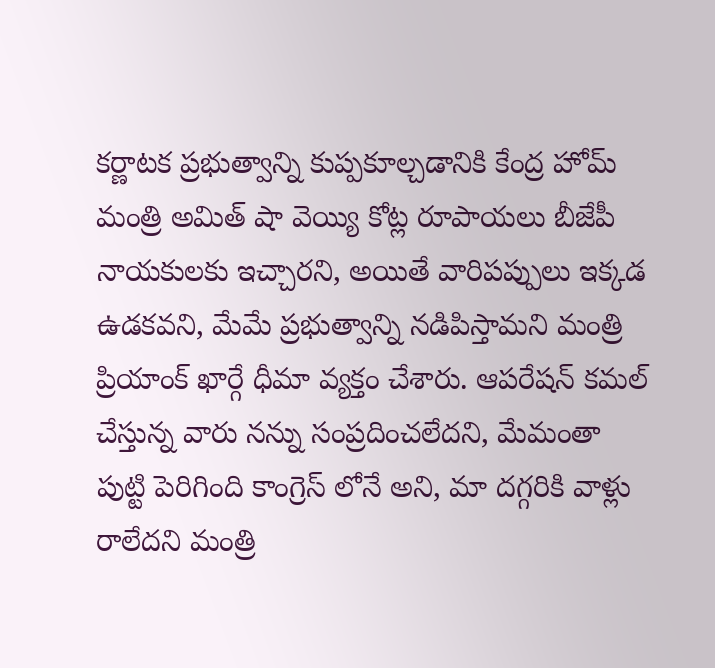కర్ణాటక ప్రభుత్వాన్ని కుప్పకూల్చడానికి కేంద్ర హోమ్ మంత్రి అమిత్ షా వెయ్యి కోట్ల రూపాయలు బీజేపీ నాయకులకు ఇచ్చారని, అయితే వారిపప్పులు ఇక్కడ ఉడకవని, మేమే ప్రభుత్వాన్ని నడిపిస్తామని మంత్రి ప్రియాంక్ ఖార్గే ధీమా వ్యక్తం చేశారు. ఆపరేషన్ కమల్ చేస్తున్న వారు నన్ను సంప్రదించలేదని, మేమంతా పుట్టి పెరిగింది కాంగ్రెస్ లోనే అని, మా దగ్గరికి వాళ్లు రాలేదని మంత్రి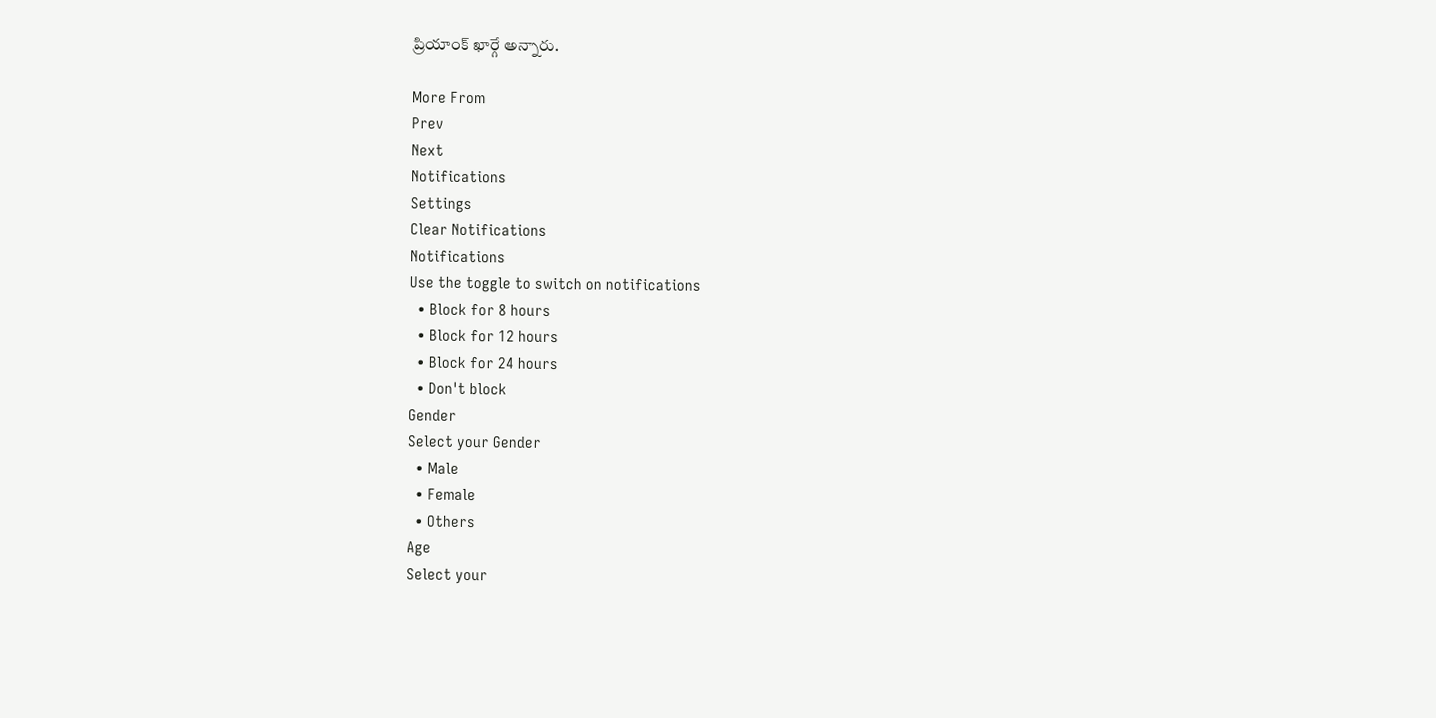ప్రియాంక్ ఖార్గే అన్నారు.

More From
Prev
Next
Notifications
Settings
Clear Notifications
Notifications
Use the toggle to switch on notifications
  • Block for 8 hours
  • Block for 12 hours
  • Block for 24 hours
  • Don't block
Gender
Select your Gender
  • Male
  • Female
  • Others
Age
Select your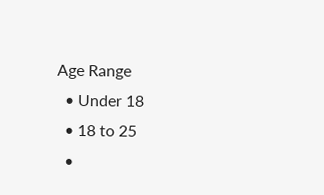Age Range
  • Under 18
  • 18 to 25
  •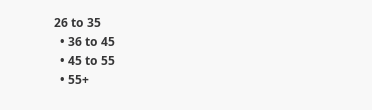26 to 35
  • 36 to 45
  • 45 to 55
  • 55+